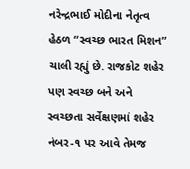નરેન્દ્રભાઈ મોદીના નેતૃત્વ હેઠળ “સ્વચ્છ ભારત મિશન” ચાલી રહ્યું છે. રાજકોટ શહેર પણ સ્વચ્છ બને અને સ્વચ્છતા સર્વેક્ષણમાં શહેર નંબર-૧ પર આવે તેમજ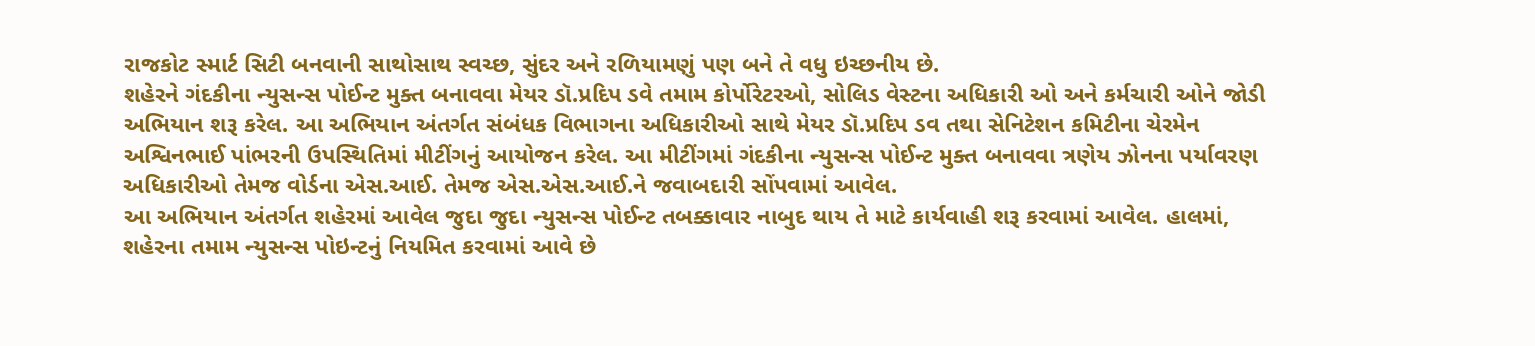રાજકોટ સ્માર્ટ સિટી બનવાની સાથોસાથ સ્વચ્છ, સુંદર અને રળિયામણું પણ બને તે વધુ ઇચ્છનીય છે.
શહેરને ગંદકીના ન્યુસન્સ પોઈન્ટ મુક્ત બનાવવા મેયર ડૉ.પ્રદિપ ડવે તમામ કોર્પોરેટરઓ, સોલિડ વેસ્ટના અધિકારી ઓ અને કર્મચારી ઓને જોડી અભિયાન શરૂ કરેલ. આ અભિયાન અંતર્ગત સંબંધક વિભાગના અધિકારીઓ સાથે મેયર ડૉ.પ્રદિપ ડવ તથા સેનિટેશન કમિટીના ચેરમેન અશ્વિનભાઈ પાંભરની ઉપસ્થિતિમાં મીટીંગનું આયોજન કરેલ. આ મીટીંગમાં ગંદકીના ન્યુસન્સ પોઈન્ટ મુક્ત બનાવવા ત્રણેય ઝોનના પર્યાવરણ અધિકારીઓ તેમજ વોર્ડના એસ.આઈ. તેમજ એસ.એસ.આઈ.ને જવાબદારી સોંપવામાં આવેલ.
આ અભિયાન અંતર્ગત શહેરમાં આવેલ જુદા જુદા ન્યુસન્સ પોઈન્ટ તબક્કાવાર નાબુદ થાય તે માટે કાર્યવાહી શરૂ કરવામાં આવેલ. હાલમાં, શહેરના તમામ ન્યુસન્સ પોઇન્ટનું નિયમિત કરવામાં આવે છે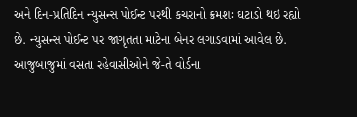અને દિન-પ્રતિદિન ન્યુસન્સ પોઈન્ટ પરથી કચરાનો ક્રમશઃ ઘટાડો થઇ રહ્યો છે. ન્યુસન્સ પોઈન્ટ પર જાગૃતતા માટેના બેનર લગાડવામાં આવેલ છે. આજુબાજુમાં વસતા રહેવાસીઓને જે-તે વોર્ડના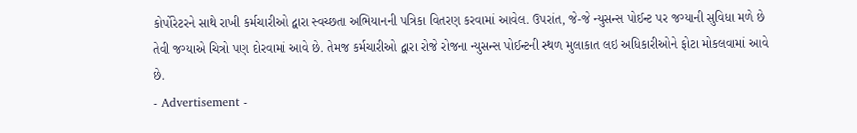કોર્પોરેટરને સાથે રાખી કર્મચારીઓ દ્વારા સ્વચ્છતા અભિયાનની પત્રિકા વિતરણ કરવામાં આવેલ. ઉપરાંત, જે-જે ન્યુસન્સ પોઈન્ટ પર જગ્યાની સુવિધા મળે છે તેવી જગ્યાએ ચિત્રો પણ દોરવામાં આવે છે. તેમજ કર્મચારીઓ દ્વારા રોજે રોજના ન્યુસન્સ પોઈન્ટની સ્થળ મુલાકાત લઇ અધિકારીઓને ફોટા મોકલવામાં આવે છે.
- Advertisement -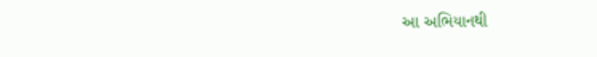આ અભિયાનથી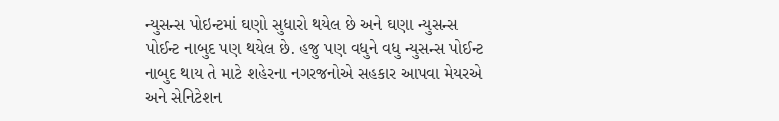ન્યુસન્સ પોઇન્ટમાં ઘણો સુધારો થયેલ છે અને ઘણા ન્યુસન્સ પોઈન્ટ નાબુદ પણ થયેલ છે. હજુ પણ વધુને વધુ ન્યુસન્સ પોઈન્ટ નાબુદ થાય તે માટે શહેરના નગરજનોએ સહકાર આપવા મેયરએ અને સેનિટેશન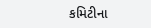કમિટીના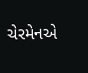ચેરમેનએ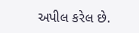અપીલ કરેલ છે.